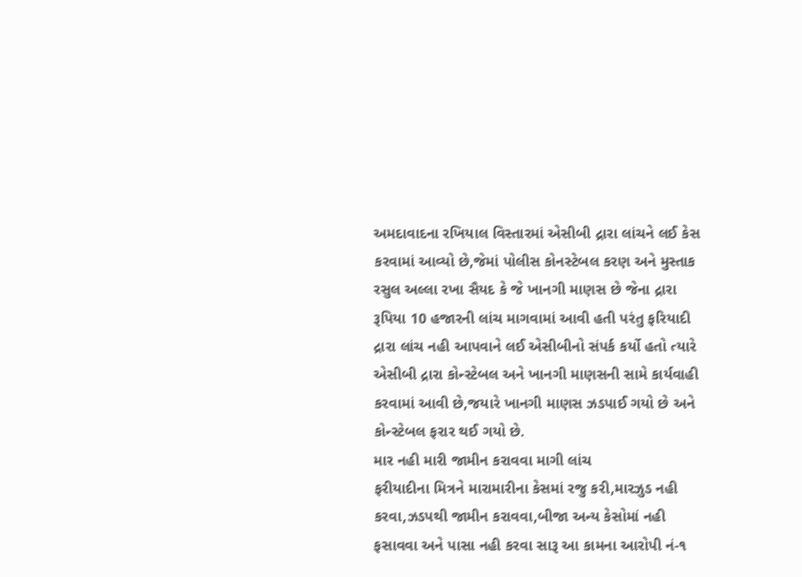અમદાવાદના રખિયાલ વિસ્તારમાં એસીબી દ્રારા લાંચને લઈ કેસ કરવામાં આવ્યો છે,જેમાં પોલીસ કોનસ્ટેબલ કરણ અને મુસ્તાક રસુલ અલ્લા રખા સૈયદ કે જે ખાનગી માણસ છે જેના દ્રારા રૂપિયા 10 હજારની લાંચ માગવામાં આવી હતી પરંતુ ફરિયાદી દ્રારા લાંચ નહી આપવાને લઈ એસીબીનો સંપર્ક કર્યો હતો ત્યારે એસીબી દ્રારા કોન્સ્ટેબલ અને ખાનગી માણસની સામે કાર્યવાહી કરવામાં આવી છે,જયારે ખાનગી માણસ ઝડપાઈ ગયો છે અને કોન્સ્ટેબલ ફરાર થઈ ગયો છે.
માર નહી મારી જામીન કરાવવા માગી લાંચ
ફરીયાદીના મિત્રને મારામારીના કેસમાં રજુ કરી,મારઝુડ નહી કરવા,ઝડપથી જામીન કરાવવા,બીજા અન્ય કેસોમાં નહી ફસાવવા અને પાસા નહી કરવા સારૂ આ કામના આરોપી નં-૧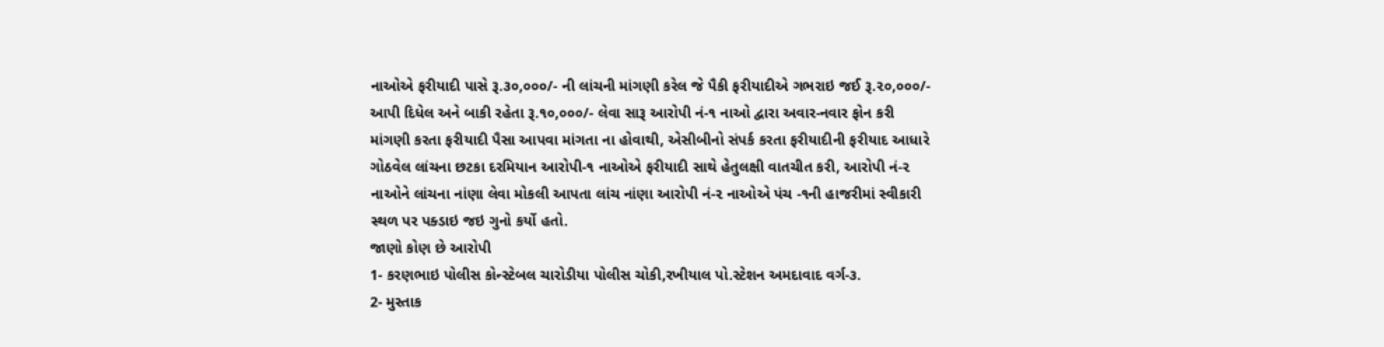નાઓએ ફરીયાદી પાસે રૂ.૩૦,૦૦૦/- ની લાંચની માંગણી કરેલ જે પૈકી ફરીયાદીએ ગભરાઇ જઈ રૂ.૨૦,૦૦૦/- આપી દિધેલ અને બાકી રહેતા રૂ.૧૦,૦૦૦/- લેવા સારૂ આરોપી નં-૧ નાઓ દ્વારા અવાર-નવાર ફોન કરી માંગણી કરતા ફરીયાદી પૈસા આપવા માંગતા ના હોવાથી, એસીબીનો સંપર્ક કરતા ફરીયાદીની ફરીયાદ આધારે ગોઠવેલ લાંચના છટકા દરમિયાન આરોપી-૧ નાઓએ ફરીયાદી સાથે હેતુલક્ષી વાતચીત કરી, આરોપી નં-૨ નાઓને લાંચના નાંણા લેવા મોકલી આપતા લાંચ નાંણા આરોપી નં-૨ નાઓએ પંચ -૧ની હાજરીમાં સ્વીકારી સ્થળ પર પક્ડાઇ જઇ ગુનો કર્યો હતો.
જાણો કોણ છે આરોપી
1- કરણભાઇ પોલીસ કોન્સ્ટેબલ ચારોડીયા પોલીસ ચોકી,રખીયાલ પો.સ્ટેશન અમદાવાદ વર્ગ-૩.
2- મુસ્તાક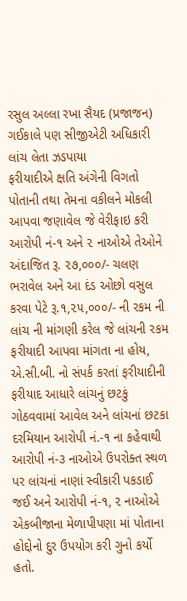રસુલ અલ્લા રખા સૈયદ (પ્રજાજન)
ગઈકાલે પણ સીજીએટી અધિકારી લાંચ લેતા ઝડપાયા
ફરીયાદીએ ક્ષતિ અંગેની વિગતો પોતાની તથા તેમના વકીલને મોકલી આપવા જણાવેલ જે વેરીફાઇ કરી આરોપી નં-૧ અને ૨ નાઓએ તેઓને અંદાજિત રૂ. ૨૭,૦૦૦/- ચલણ ભરાવેલ અને આ દંડ ઓછો વસુલ કરવા પેટે રૂ.૧,૨૫,૦૦૦/- ની રકમ ની લાંચ ની માંગણી કરેલ જે લાંચની રકમ ફરીયાદી આપવા માંગતા ના હોય, એ.સી.બી. નો સંપર્ક કરતાં ફરીયાદીની ફરીયાદ આધારે લાંચનું છટકું ગોઠવવામાં આવેલ અને લાંચનાં છટકા દરમિયાન આરોપી નં.-૧ ના કહેવાથી આરોપી નં-૩ નાઓએ ઉપરોક્ત સ્થળ પર લાંચનાં નાણાં સ્વીકારી પકડાઈ જઈ અને આરોપી નં-૧, ૨ નાઓએ એકબીજાના મેળાપીપણા માં પોતાના હોદ્દોનો દુર ઉપયોગ કરી ગુનો કર્યો હતો.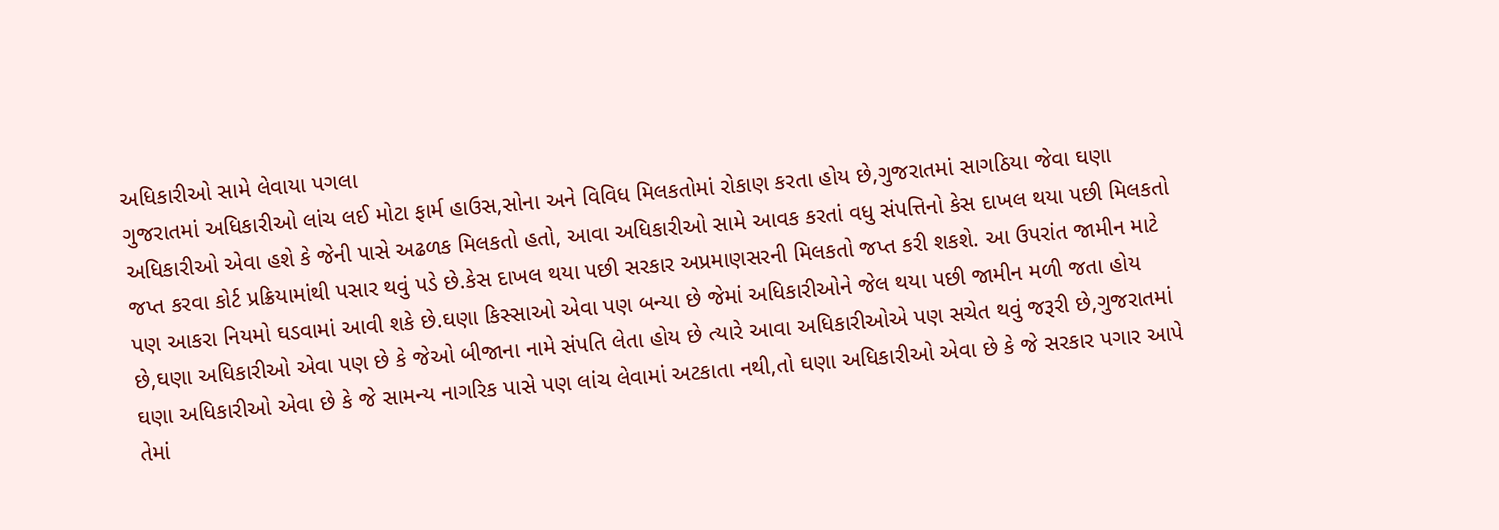અધિકારીઓ સામે લેવાયા પગલા
ગુજરાતમાં અધિકારીઓ લાંચ લઈ મોટા ફાર્મ હાઉસ,સોના અને વિવિધ મિલકતોમાં રોકાણ કરતા હોય છે,ગુજરાતમાં સાગઠિયા જેવા ઘણા અધિકારીઓ એવા હશે કે જેની પાસે અઢળક મિલકતો હતો, આવા અધિકારીઓ સામે આવક કરતાં વધુ સંપત્તિનો કેસ દાખલ થયા પછી મિલકતો જપ્ત કરવા કોર્ટ પ્રક્રિયામાંથી પસાર થવું પડે છે.કેસ દાખલ થયા પછી સરકાર અપ્રમાણસરની મિલકતો જપ્ત કરી શકશે. આ ઉપરાંત જામીન માટે પણ આકરા નિયમો ઘડવામાં આવી શકે છે.ઘણા કિસ્સાઓ એવા પણ બન્યા છે જેમાં અધિકારીઓને જેલ થયા પછી જામીન મળી જતા હોય છે,ઘણા અધિકારીઓ એવા પણ છે કે જેઓ બીજાના નામે સંપતિ લેતા હોય છે ત્યારે આવા અધિકારીઓએ પણ સચેત થવું જરૂરી છે,ગુજરાતમાં ઘણા અધિકારીઓ એવા છે કે જે સામન્ય નાગરિક પાસે પણ લાંચ લેવામાં અટકાતા નથી,તો ઘણા અધિકારીઓ એવા છે કે જે સરકાર પગાર આપે તેમાં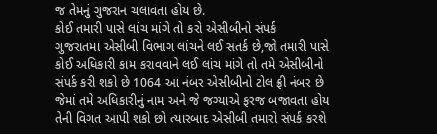જ તેમનું ગુજરાન ચલાવતા હોય છે.
કોઈ તમારી પાસે લાંચ માંગે તો કરો એસીબીનો સંપર્ક
ગુજરાતમા એસીબી વિભાગ લાંચને લઈ સતર્ક છે,જો તમારી પાસે કોઈ અધિકારી કામ કરાવવાને લઈ લાંચ માંગે તો તમે એસીબીનો સંપર્ક કરી શકો છે 1064 આ નંબર એસીબીનો ટોલ ફ્રી નંબર છે જેમાં તમે અધિકારીનું નામ અને જે જગ્યાએ ફરજ બજાવતા હોય તેની વિગત આપી શકો છો ત્યારબાદ એસીબી તમારો સંપર્ક કરશે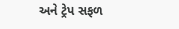અને ટ્રેપ સફળ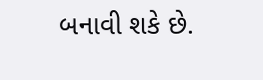બનાવી શકે છે.